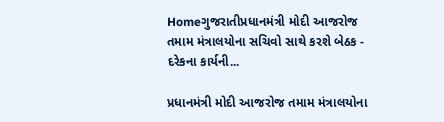Homeગુજરાતીપ્રધાનમંત્રી મોદી આજરોજ તમામ મંત્રાલયોના સચિવો સાથે કરશે બેઠક - દરેકના કાર્યની...

પ્રધાનમંત્રી મોદી આજરોજ તમામ મંત્રાલયોના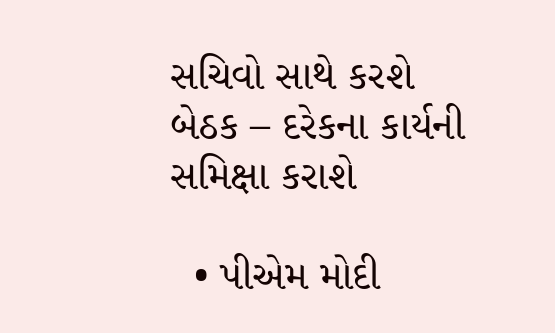સચિવો સાથે કરશે બેઠક – દરેકના કાર્યની સમિક્ષા કરાશે

  • પીએમ મોદી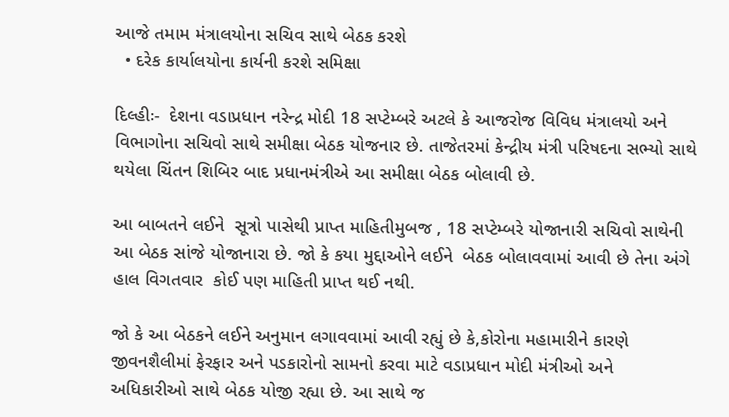આજે તમામ મંત્રાલયોના સચિવ સાથે બેઠક કરશે
  • દરેક કાર્યાલયોના કાર્યની કરશે સમિક્ષા

દિલ્હીઃ-  દેશના વડાપ્રધાન નરેન્દ્ર મોદી 18 સપ્ટેમ્બરે અટલે કે આજરોજ વિવિધ મંત્રાલયો અને વિભાગોના સચિવો સાથે સમીક્ષા બેઠક યોજનાર છે. તાજેતરમાં કેન્દ્રીય મંત્રી પરિષદના સભ્યો સાથે થયેલા ચિંતન શિબિર બાદ પ્રધાનમંત્રીએ આ સમીક્ષા બેઠક બોલાવી છે.

આ બાબતને લઈને  સૂત્રો પાસેથી પ્રાપ્ત માહિતીમુબજ , 18 સપ્ટેમ્બરે યોજાનારી સચિવો સાથેની આ બેઠક સાંજે યોજાનારા છે. જો કે કયા મુદ્દાઓને લઈને  બેઠક બોલાવવામાં આવી છે તેના અંગે હાલ વિગતવાર  કોઈ પણ માહિતી પ્રાપ્ત થઈ નથી.

જો કે આ બેઠકને લઈને અનુમાન લગાવવામાં આવી રહ્યું છે કે,કોરોના મહામારીને કારણે જીવનશૈલીમાં ફેરફાર અને પડકારોનો સામનો કરવા માટે વડાપ્રધાન મોદી મંત્રીઓ અને અધિકારીઓ સાથે બેઠક યોજી રહ્યા છે. આ સાથે જ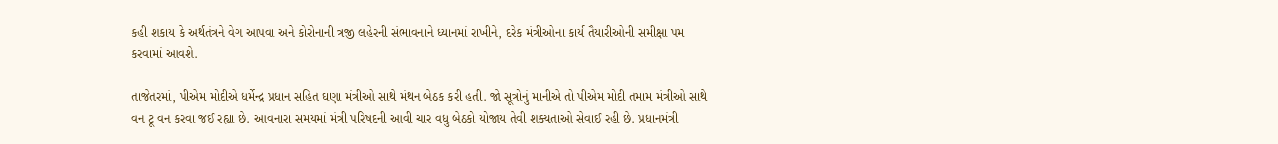કહી શકાય કે અર્થતંત્રને વેગ આપવા અને કોરોનાની ત્રજી લહેરની સંભાવનાને ધ્યાનમાં રાખીને, દરેક મંત્રીઓના કાર્ય તૈયારીઓની સમીક્ષા પમ કરવામાં આવશે.

તાજેતરમાં, પીએમ મોદીએ ધર્મેન્દ્ર પ્રધાન સહિત ઘણા મંત્રીઓ સાથે મંથન બેઠક કરી હતી. જો સૂત્રોનું માનીએ તો પીએમ મોદી તમામ મંત્રીઓ સાથે વન ટૂ વન કરવા જઈ રહ્યા છે. આવનારા સમયમાં મંત્રી પરિષદની આવી ચાર વધુ બેઠકો યોજાય તેવી શક્યતાઓ સેવાઈ રહી છે. પ્રધાનમંત્રી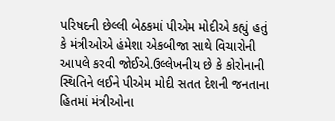પરિષદની છેલ્લી બેઠકમાં પીએમ મોદીએ કહ્યું હતું કે મંત્રીઓએ હંમેશા એકબીજા સાથે વિચારોની આપલે કરવી જોઈએ.ઉલ્લેખનીય છે કે કોરોનાની સ્થિતિને લઈને પીએમ મોદી સતત દેશની જનતાના હિતમાં મંત્રીઓના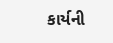કાર્યની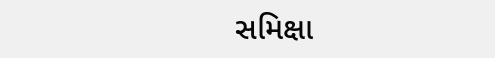સમિક્ષા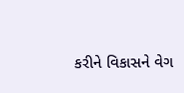કરીને વિકાસને વેગ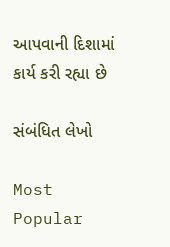આપવાની દિશામાં  કાર્ય કરી રહ્યા છે

સંબંધિત લેખો

Most Popular